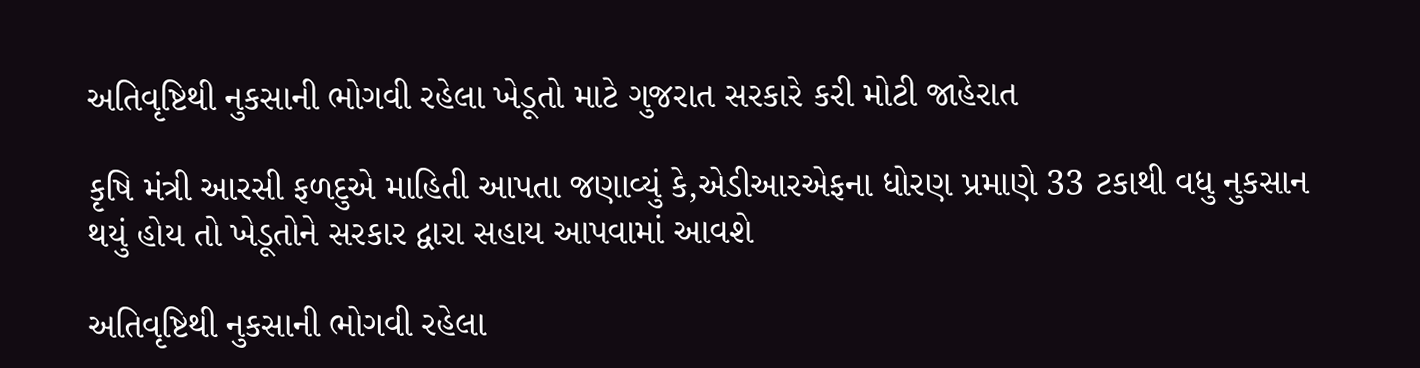અતિવૃષ્ટિથી નુકસાની ભોગવી રહેલા ખેડૂતો માટે ગુજરાત સરકારે કરી મોટી જાહેરાત

કૃષિ મંત્રી આરસી ફળદુએ માહિતી આપતા જણાવ્યું કે,એડીઆરએફના ધોરણ પ્રમાણે 33 ટકાથી વધુ નુકસાન થયું હોય તો ખેડૂતોને સરકાર દ્વારા સહાય આપવામાં આવશે

અતિવૃષ્ટિથી નુકસાની ભોગવી રહેલા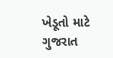ખેડૂતો માટે ગુજરાત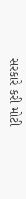સરકારે કરી મોટી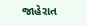જાહેરાત